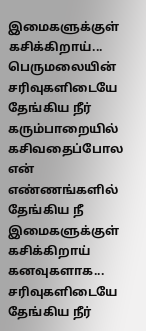இமைகளுக்குள் கசிக்கிறாய்...
பெருமலையின்
சரிவுகளிடையே
தேங்கிய நீர்
கரும்பாறையில்
கசிவதைப்போல
என் எண்ணங்களில்
தேங்கிய நீ
இமைகளுக்குள்
கசிக்கிறாய்
கனவுகளாக...
சரிவுகளிடையே
தேங்கிய நீர்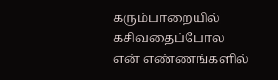கரும்பாறையில்
கசிவதைப்போல
என் எண்ணங்களில்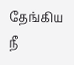தேங்கிய நீ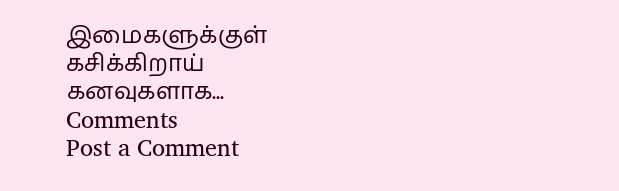இமைகளுக்குள்
கசிக்கிறாய்
கனவுகளாக...
Comments
Post a Comment